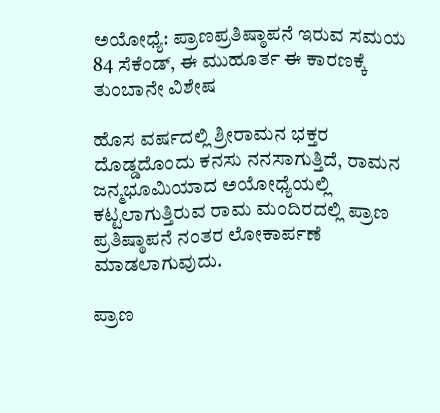ಅಯೋಧ್ಯೆ: ಪ್ರಾಣಪ್ರತಿಷ್ಠಾಪನೆ ಇರುವ ಸಮಯ 84 ಸೆಕೆಂಡ್‌, ಈ ಮುಹೂರ್ತ ಈ ಕಾರಣಕ್ಕೆ ತುಂಬಾನೇ ವಿಶೇಷ

ಹೊಸ ವರ್ಷದಲ್ಲಿ ಶ್ರೀರಾಮನ ಭಕ್ತರ ದೊಡ್ಡದೊಂದು ಕನಸು ನನಸಾಗುತ್ತಿದೆ, ರಾಮನ ಜನ್ಮಭೂಮಿಯಾದ ಅಯೋಧ್ಯೆಯಲ್ಲಿ ಕಟ್ಟಲಾಗುತ್ತಿರುವ ರಾಮ ಮಂದಿರದಲ್ಲಿ ಪ್ರಾಣ ಪ್ರತಿಷ್ಠಾಪನೆ ನಂತರ ಲೋಕಾರ್ಪಣೆ ಮಾಡಲಾಗುವುದು.

ಪ್ರಾಣ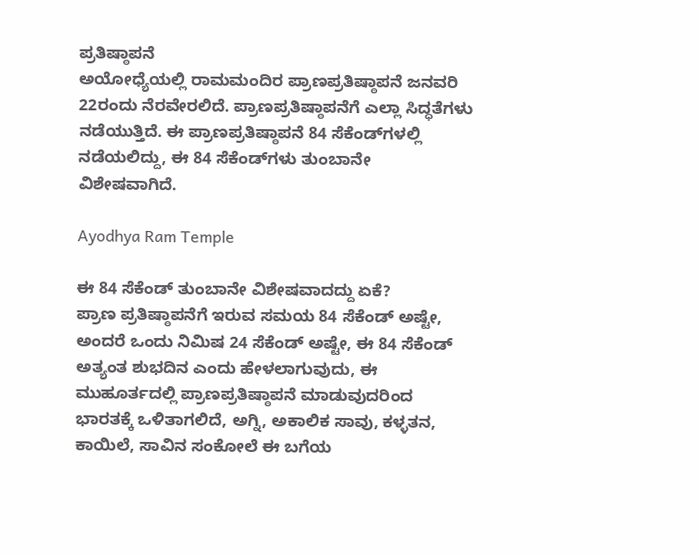ಪ್ರತಿಷ್ಠಾಪನೆ
ಅಯೋಧ್ಯೆಯಲ್ಲಿ ರಾಮಮಂದಿರ ಪ್ರಾಣಪ್ರತಿಷ್ಠಾಪನೆ ಜನವರಿ 22ರಂದು ನೆರವೇರಲಿದೆ. ಪ್ರಾಣಪ್ರತಿಷ್ಠಾಪನೆಗೆ ಎಲ್ಲಾ ಸಿದ್ಧತೆಗಳು ನಡೆಯುತ್ತಿದೆ. ಈ ಪ್ರಾಣಪ್ರತಿಷ್ಠಾಪನೆ 84 ಸೆಕೆಂಡ್‌ಗಳಲ್ಲಿ ನಡೆಯಲಿದ್ದು, ಈ 84 ಸೆಕೆಂಡ್‌ಗಳು ತುಂಬಾನೇ ವಿಶೇಷವಾಗಿದೆ.

Ayodhya Ram Temple

ಈ 84 ಸೆಕೆಂಡ್‌ ತುಂಬಾನೇ ವಿಶೇಷವಾದದ್ದು ಏಕೆ?
ಪ್ರಾಣ ಪ್ರತಿಷ್ಠಾಪನೆಗೆ ಇರುವ ಸಮಯ 84 ಸೆಕೆಂಡ್ ಅಷ್ಟೇ, ಅಂದರೆ ಒಂದು ನಿಮಿಷ 24 ಸೆಕೆಂಡ್‌ ಅಷ್ಟೇ, ಈ 84 ಸೆಕೆಂಡ್‌ ಅತ್ಯಂತ ಶುಭದಿನ ಎಂದು ಹೇಳಲಾಗುವುದು, ಈ ಮುಹೂರ್ತದಲ್ಲಿ ಪ್ರಾಣಪ್ರತಿಷ್ಠಾಪನೆ ಮಾಡುವುದರಿಂದ ಭಾರತಕ್ಕೆ ಒಳಿತಾಗಲಿದೆ, ಅಗ್ನಿ, ಅಕಾಲಿಕ ಸಾವು, ಕಳ್ಳತನ, ಕಾಯಿಲೆ, ಸಾವಿನ ಸಂಕೋಲೆ ಈ ಬಗೆಯ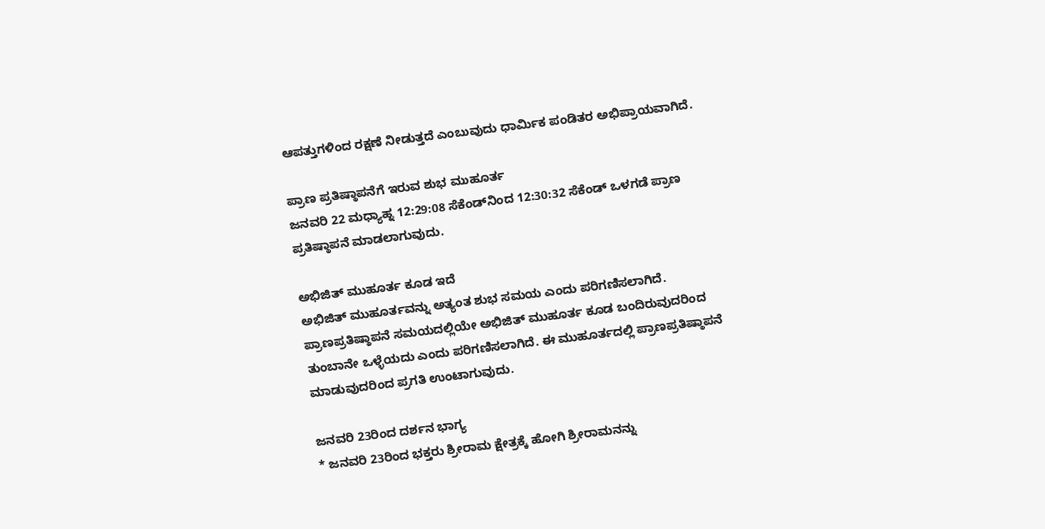ಆಪತ್ತುಗಳಿಂದ ರಕ್ಷಣೆ ನೀಡುತ್ತದೆ ಎಂಬುವುದು ಧಾರ್ಮಿಕ ಪಂಡಿತರ ಅಭಿಪ್ರಾಯವಾಗಿದೆ.

ಪ್ರಾಣ ಪ್ರತಿಷ್ಠಾಪನೆಗೆ ಇರುವ ಶುಭ ಮುಹೂರ್ತ
ಜನವರಿ 22 ಮಧ್ಯಾಹ್ನ 12:29:08 ಸೆಕೆಂಡ್‌ನಿಂದ 12:30:32 ಸೆಕೆಂಡ್‌ ಒಳಗಡೆ ಪ್ರಾಣ ಪ್ರತಿಷ್ಠಾಪನೆ ಮಾಡಲಾಗುವುದು.

ಅಭಿಜಿತ್‌ ಮುಹೂರ್ತ ಕೂಡ ಇದೆ
ಅಭಿಜಿತ್‌ ಮುಹೂರ್ತವನ್ನು ಅತ್ಯಂತ ಶುಭ ಸಮಯ ಎಂದು ಪರಿಗಣಿಸಲಾಗಿದೆ. ಪ್ರಾಣಪ್ರತಿಷ್ಠಾಪನೆ ಸಮಯದಲ್ಲಿಯೇ ಅಭಿಜಿತ್‌ ಮುಹೂರ್ತ ಕೂಡ ಬಂದಿರುವುದರಿಂದ ತುಂಬಾನೇ ಒಳ್ಳೆಯದು ಎಂದು ಪರಿಗಣಿಸಲಾಗಿದೆ. ಈ ಮುಹೂರ್ತದಲ್ಲಿ ಪ್ರಾಣಪ್ರತಿಷ್ಠಾಪನೆ ಮಾಡುವುದರಿಂದ ಪ್ರಗತಿ ಉಂಟಾಗುವುದು.

ಜನವರಿ 23ರಿಂದ ದರ್ಶನ ಭಾಗ್ಯ
* ಜನವರಿ 23ರಿಂದ ಭಕ್ತರು ಶ್ರೀರಾಮ ಕ್ಷೇತ್ರಕ್ಕೆ ಹೋಗಿ ಶ್ರೀರಾಮನನ್ನು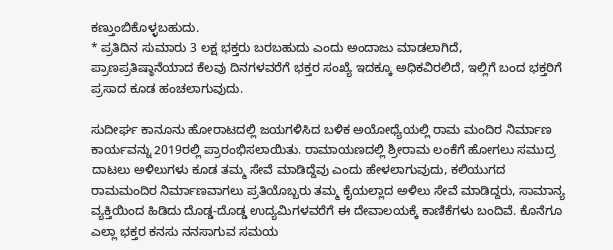ಕಣ್ತುಂಬಿಕೊಳ್ಳಬಹುದು.
* ಪ್ರತಿದಿನ ಸುಮಾರು 3 ಲಕ್ಷ ಭಕ್ತರು ಬರಬಹುದು ಎಂದು ಅಂದಾಜು ಮಾಡಲಾಗಿದೆ, ಪ್ರಾಣಪ್ರತಿಷ್ಠಾನೆಯಾದ ಕೆಲವು ದಿನಗಳವರೆಗೆ ಭಕ್ತರ ಸಂಖ್ಯೆ ಇದಕ್ಕೂ ಅಧಿಕವಿರಲಿದೆ, ಇಲ್ಲಿಗೆ ಬಂದ ಭಕ್ತರಿಗೆ ಪ್ರಸಾದ ಕೂಡ ಹಂಚಲಾಗುವುದು.

ಸುದೀರ್ಘ ಕಾನೂನು ಹೋರಾಟದಲ್ಲಿ ಜಯಗಳಿಸಿದ ಬಳಿಕ ಅಯೋಧ್ಯೆಯಲ್ಲಿ ರಾಮ ಮಂದಿರ ನಿರ್ಮಾಣ ಕಾರ್ಯವನ್ನು 2019ರಲ್ಲಿ ಪ್ರಾರಂಭಿಸಲಾಯಿತು. ರಾಮಾಯಣದಲ್ಲಿ ಶ್ರೀರಾಮ ಲಂಕೆಗೆ ಹೋಗಲು ಸಮುದ್ರ ದಾಟಲು ಅಳಿಲುಗಳು ಕೂಡ ತಮ್ಮ ಸೇವೆ ಮಾಡಿದ್ದೆವು ಎಂದು ಹೇಳಲಾಗುವುದು, ಕಲಿಯುಗದ ರಾಮಮಂದಿರ ನಿರ್ಮಾಣವಾಗಲು ಪ್ರತಿಯೊಬ್ಬರು ತಮ್ಮ ಕೈಯಲ್ಲಾದ ಅಳಿಲು ಸೇವೆ ಮಾಡಿದ್ದರು, ಸಾಮಾನ್ಯ ವ್ಯಕ್ತಿಯಿಂದ ಹಿಡಿದು ದೊಡ್ಡ-ದೊಡ್ಡ ಉದ್ಯಮಿಗಳವರೆಗೆ ಈ ದೇವಾಲಯಕ್ಕೆ ಕಾಣಿಕೆಗಳು ಬಂದಿವೆ. ಕೊನೆಗೂ ಎಲ್ಲಾ ಭಕ್ತರ ಕನಸು ನನಸಾಗುವ ಸಮಯ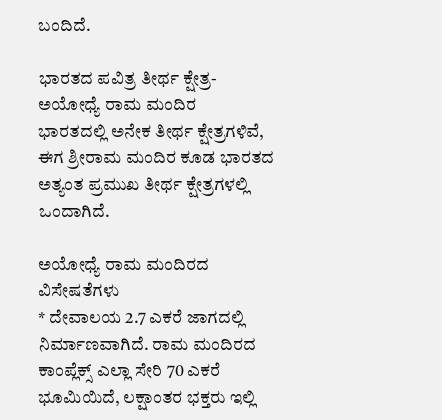ಬಂದಿದೆ.

ಭಾರತದ ಪವಿತ್ರ ತೀರ್ಥ ಕ್ಷೇತ್ರ-ಅಯೋಧ್ಯೆ ರಾಮ ಮಂದಿರ
ಭಾರತದಲ್ಲಿ ಅನೇಕ ತೀರ್ಥ ಕ್ಷೇತ್ರಗಳಿವೆ, ಈಗ ಶ್ರೀರಾಮ ಮಂದಿರ ಕೂಡ ಭಾರತದ ಅತ್ಯಂತ ಪ್ರಮುಖ ತೀರ್ಥ ಕ್ಷೇತ್ರಗಳಲ್ಲಿ ಒಂದಾಗಿದೆ.

ಅಯೋಧ್ಯೆ ರಾಮ ಮಂದಿರದ ವಿಸೇಷತೆಗಳು
* ದೇವಾಲಯ 2.7 ಎಕರೆ ಜಾಗದಲ್ಲಿ ನಿರ್ಮಾಣವಾಗಿದೆ. ರಾಮ ಮಂದಿರದ ಕಾಂಪ್ಲೆಕ್ಸ್ ಎಲ್ಲಾ ಸೇರಿ 70 ಎಕರೆ ಭೂಮಿಯಿದೆ, ಲಕ್ಷಾಂತರ ಭಕ್ತರು ಇಲ್ಲಿ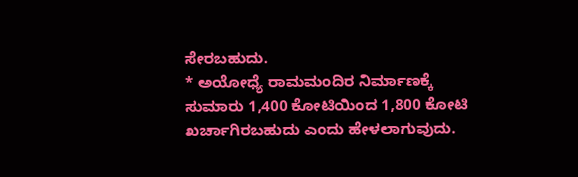ಸೇರಬಹುದು.
* ಅಯೋಧ್ಯೆ ರಾಮಮಂದಿರ ನಿರ್ಮಾಣಕ್ಕೆ ಸುಮಾರು 1,400 ಕೋಟಿಯಿಂದ 1,800 ಕೋಟಿ ಖರ್ಚಾಗಿರಬಹುದು ಎಂದು ಹೇಳಲಾಗುವುದು.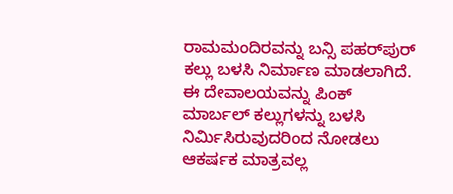ರಾಮಮಂದಿರವನ್ನು ಬನ್ಸಿ ಪಹರ್‌ಪುರ್‌ ಕಲ್ಲು ಬಳಸಿ ನಿರ್ಮಾಣ ಮಾಡಲಾಗಿದೆ. ಈ ದೇವಾಲಯವನ್ನು ಪಿಂಕ್ ಮಾರ್ಬಲ್‌ ಕಲ್ಲುಗಳನ್ನು ಬಳಸಿ ನಿರ್ಮಿಸಿರುವುದರಿಂದ ನೋಡಲು ಆಕರ್ಷಕ ಮಾತ್ರವಲ್ಲ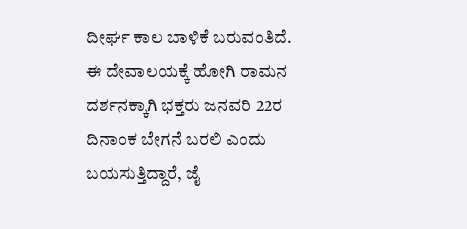ದೀರ್ಘ ಕಾಲ ಬಾಳಿಕೆ ಬರುವಂತಿದೆ. ಈ ದೇವಾಲಯಕ್ಕೆ ಹೋಗಿ ರಾಮನ ದರ್ಶನಕ್ಕಾಗಿ ಭಕ್ತರು ಜನವರಿ 22ರ ದಿನಾಂಕ ಬೇಗನೆ ಬರಲಿ ಎಂದು ಬಯಸುತ್ತಿದ್ದಾರೆ, ಜೈ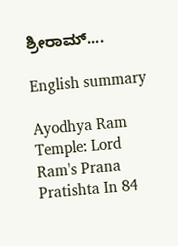ಶ್ರೀರಾಮ್....

English summary

Ayodhya Ram Temple: Lord Ram's Prana Pratishta In 84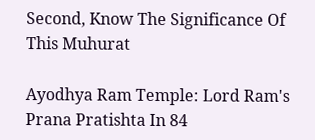Second, Know The Significance Of This Muhurat

Ayodhya Ram Temple: Lord Ram's Prana Pratishta In 84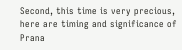Second, this time is very precious, here are timing and significance of Prana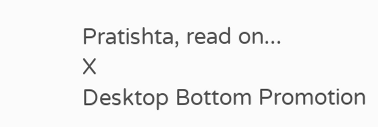Pratishta, read on...
X
Desktop Bottom Promotion